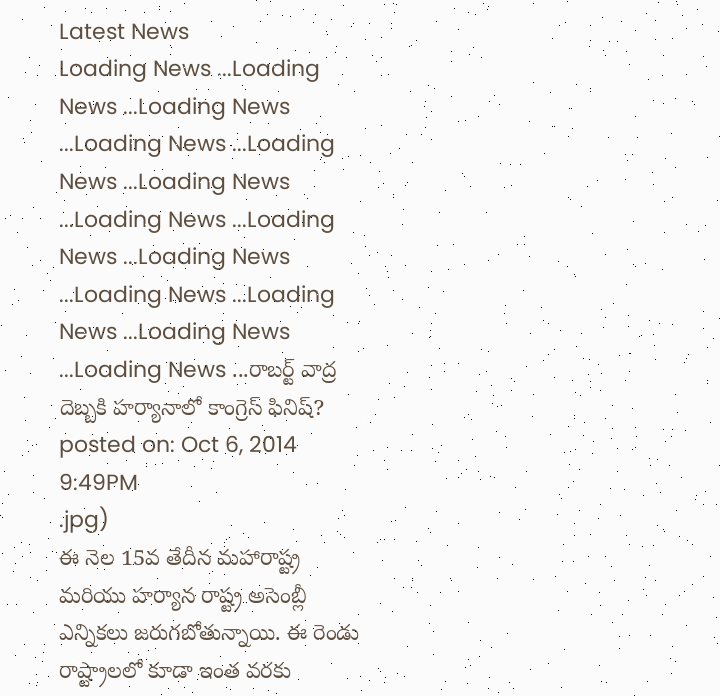Latest News
Loading News ...Loading News ...Loading News ...Loading News ...Loading News ...Loading News ...Loading News ...Loading News ...Loading News ...Loading News ...Loading News ...Loading News ...Loading News ...రాబర్ట్ వాద్ర దెబ్బకి హర్యానాలో కాంగ్రెస్ ఫినిష్?
posted on: Oct 6, 2014 9:49PM
.jpg)
ఈ నెల 15వ తేదీన మహారాష్ట్ర మరియు హర్యాన రాష్ట్ర అసెంబ్లీ ఎన్నికలు జరుగబోతున్నాయి. ఈ రెండు రాష్ట్రాలలో కూడా ఇంత వరకు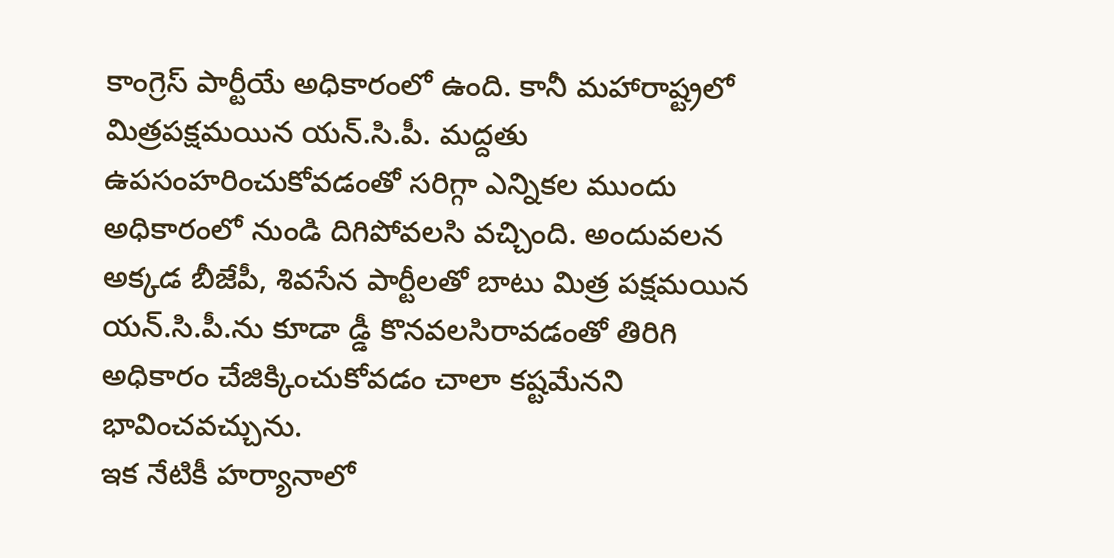కాంగ్రెస్ పార్టీయే అధికారంలో ఉంది. కానీ మహారాష్ట్రలో మిత్రపక్షమయిన యన్.సి.పీ. మద్దతు ఉపసంహరించుకోవడంతో సరిగ్గా ఎన్నికల ముందు అధికారంలో నుండి దిగిపోవలసి వచ్చింది. అందువలన అక్కడ బీజేపీ, శివసేన పార్టీలతో బాటు మిత్ర పక్షమయిన యన్.సి.పీ.ను కూడా డ్డీ కొనవలసిరావడంతో తిరిగి అధికారం చేజిక్కించుకోవడం చాలా కష్టమేనని భావించవచ్చును.
ఇక నేటికీ హర్యానాలో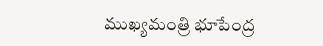ముఖ్యమంత్రి భూపేంద్ర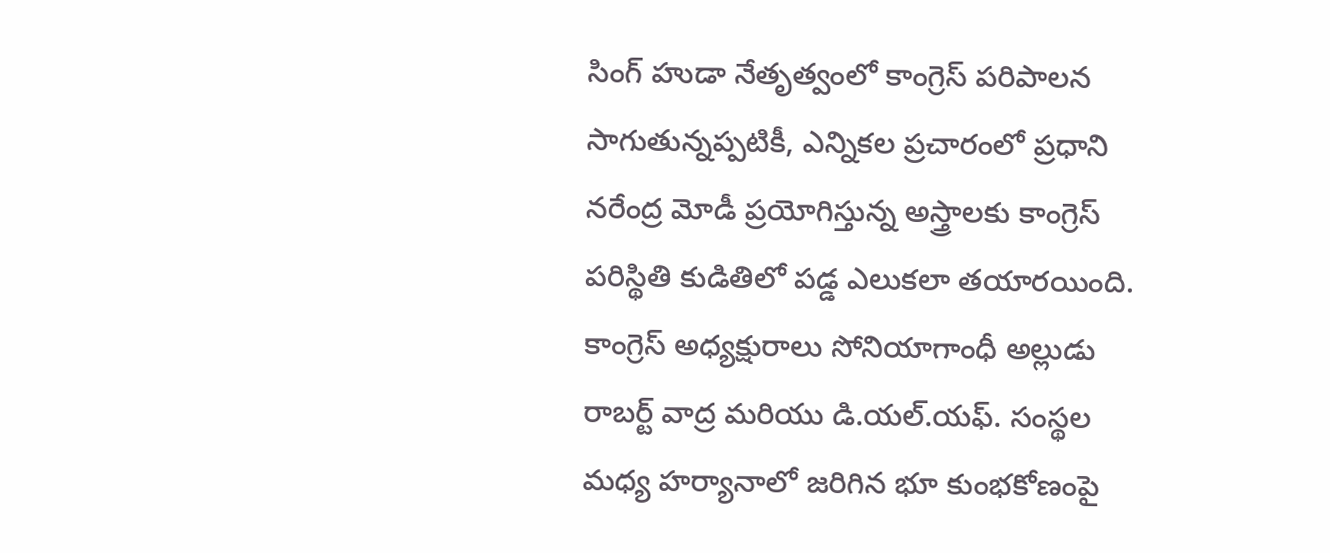సింగ్ హుడా నేతృత్వంలో కాంగ్రెస్ పరిపాలన సాగుతున్నప్పటికీ, ఎన్నికల ప్రచారంలో ప్రధాని నరేంద్ర మోడీ ప్రయోగిస్తున్న అస్త్రాలకు కాంగ్రెస్ పరిస్థితి కుడితిలో పడ్డ ఎలుకలా తయారయింది. కాంగ్రెస్ అధ్యక్షురాలు సోనియాగాంధీ అల్లుడు రాబర్ట్ వాద్ర మరియు డి.యల్.యఫ్. సంస్థల మధ్య హర్యానాలో జరిగిన భూ కుంభకోణంపై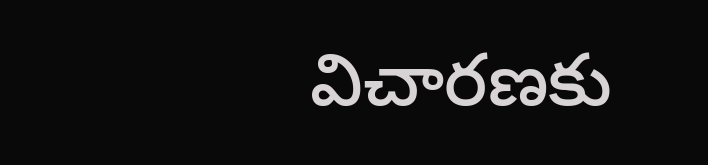విచారణకు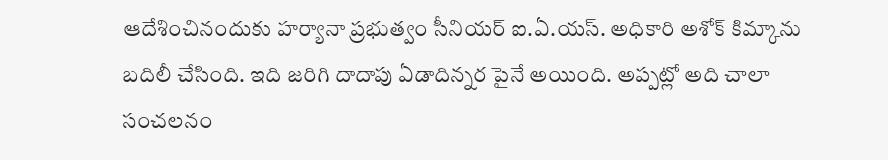ఆదేశించినందుకు హర్యానా ప్రభుత్వం సీనియర్ ఐ.ఏ.యస్. అధికారి అశోక్ కిమ్కాను బదిలీ చేసింది. ఇది జరిగి దాదాపు ఏడాదిన్నర పైనే అయింది. అప్పట్లో అది చాలా సంచలనం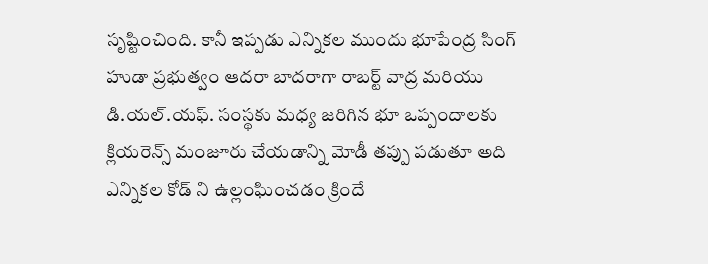సృష్టించింది. కానీ ఇప్పడు ఎన్నికల ముందు భూపేంద్ర సింగ్ హుడా ప్రభుత్వం ఆదరా బాదరాగా రాబర్ట్ వాద్ర మరియు డి.యల్.యఫ్. సంస్థకు మధ్య జరిగిన భూ ఒప్పందాలకు క్లియరెన్స్ మంజూరు చేయడాన్ని మోడీ తప్పు పడుతూ అది ఎన్నికల కోడ్ ని ఉల్లంఘించడం క్రిందే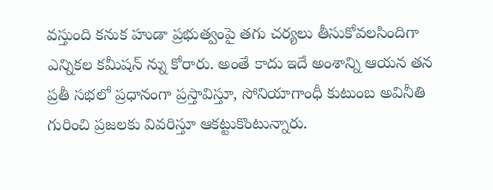వస్తుంది కనుక హుడా ప్రభుత్వంపై తగు చర్యలు తీసుకోవలసిందిగా ఎన్నికల కమీషన్ న్ను కోరారు. అంతే కాదు ఇదే అంశాన్ని ఆయన తన ప్రతీ సభలో ప్రధానంగా ప్రస్తావిస్తూ, సోనియాగాంధీ కుటుంబ అవినీతి గురించి ప్రజలకు వివరిస్తూ ఆకట్టుకొంటున్నారు.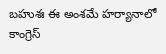బహుశః ఈ అంశమే హర్యానాలో కాంగ్రెస్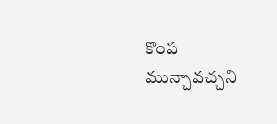కొంప మున్చావచ్చని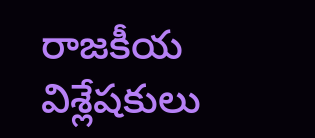రాజకీయ విశ్లేషకులు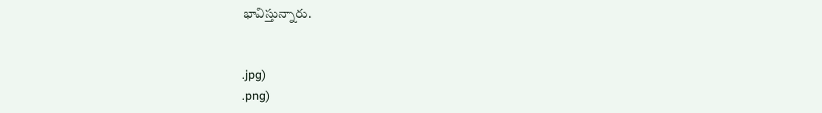భావిస్తున్నారు.


.jpg)
.png)